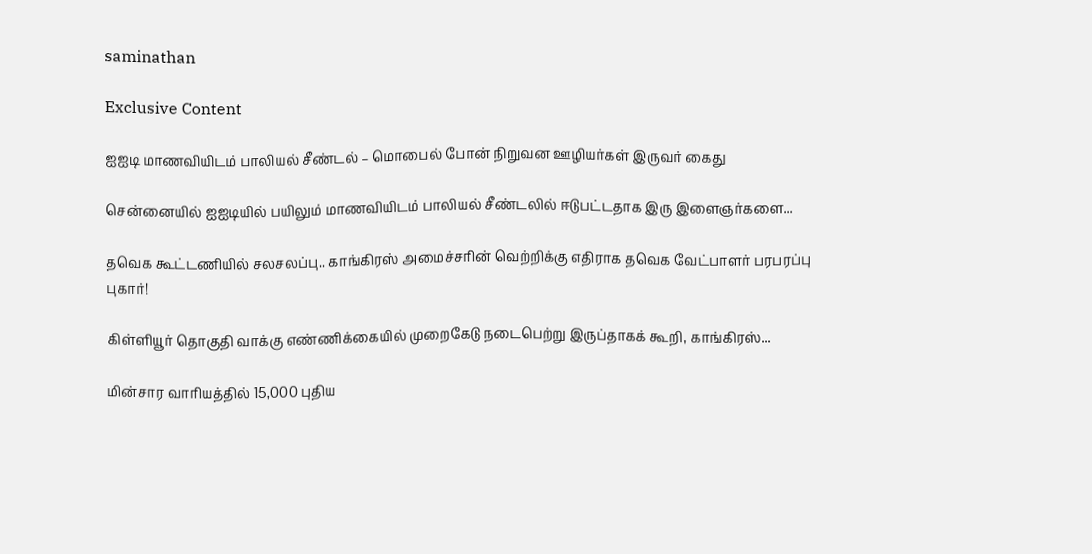saminathan

Exclusive Content

ஐஐடி மாணவியிடம் பாலியல் சீண்டல் – மொபைல் போன் நிறுவன ஊழியர்கள் இருவர் கைது

சென்னையில் ஐஐடியில் பயிலும் மாணவியிடம் பாலியல் சீண்டலில் ஈடுபட்டதாக இரு இளைஞர்களை...

தவெக கூட்டணியில் சலசலப்பு.. காங்கிரஸ் அமைச்சரின் வெற்றிக்கு எதிராக தவெக வேட்பாளர் பரபரப்பு புகார்!

கிள்ளியூர் தொகுதி வாக்கு எண்ணிக்கையில் முறைகேடு நடைபெற்று இருப்தாகக் கூறி, காங்கிரஸ்...

மின்சார வாரியத்தில் 15,000 புதிய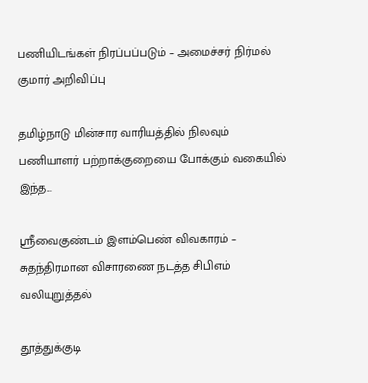பணியிடங்கள் நிரப்பப்படும் – அமைச்சர் நிர்மல் குமார் அறிவிப்பு

தமிழ்நாடு மின்சார வாரியத்தில் நிலவும் பணியாளர் பற்றாக்குறையை போக்கும் வகையில் இந்த...

ஸ்ரீவைகுண்டம் இளம்பெண் விவகாரம் – சுதந்திரமான விசாரணை நடத்த சிபிஎம் வலியுறுத்தல்

தூத்துக்குடி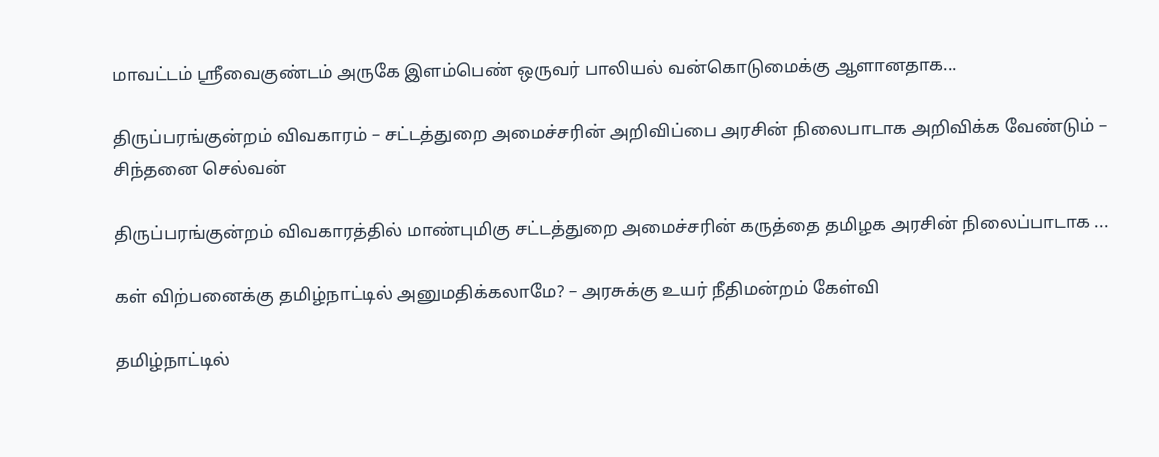மாவட்டம் ஸ்ரீவைகுண்டம் அருகே இளம்பெண் ஒருவர் பாலியல் வன்கொடுமைக்கு ஆளானதாக...

திருப்பரங்குன்றம் விவகாரம் – சட்டத்துறை அமைச்சரின் அறிவிப்பை அரசின் நிலைபாடாக அறிவிக்க வேண்டும் – சிந்தனை செல்வன்

திருப்பரங்குன்றம் விவகாரத்தில் மாண்புமிகு சட்டத்துறை அமைச்சரின் கருத்தை தமிழக அரசின் நிலைப்பாடாக ...

கள் விற்பனைக்கு தமிழ்நாட்டில் அனுமதிக்கலாமே? – அரசுக்கு உயர் நீதிமன்றம் கேள்வி

தமிழ்நாட்டில்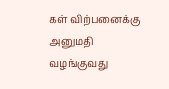கள் விற்பனைக்கு அனுமதி வழங்குவது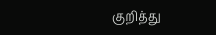குறித்து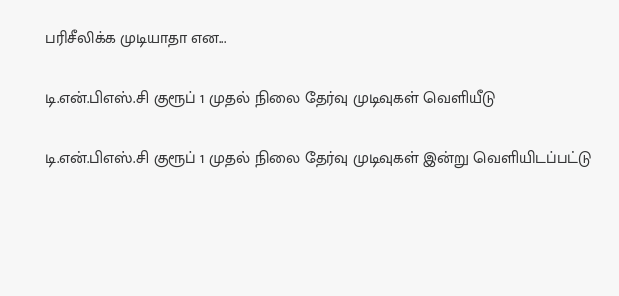பரிசீலிக்க முடியாதா என...

டி.என்.பிஎஸ்.சி குரூப் 1 முதல் நிலை தேர்வு முடிவுகள் வெளியீடு

டி.என்.பிஎஸ்.சி குரூப் 1 முதல் நிலை தேர்வு முடிவுகள் இன்று வெளியிடப்பட்டு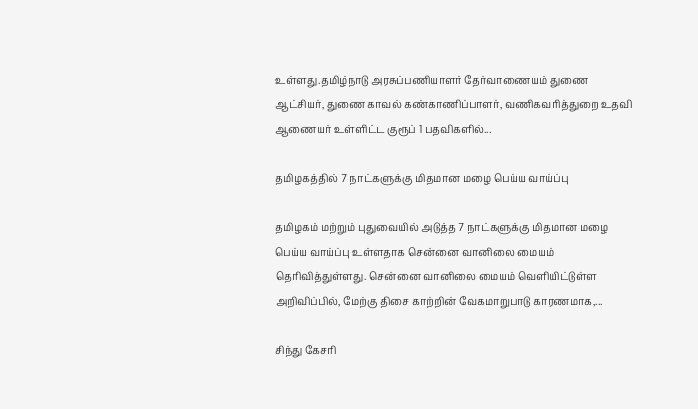உள்ளது.தமிழ்நாடு அரசுப்பணியாளர் தேர்வாணையம் துணை ஆட்சியர், துணை காவல் கண்காணிப்பாளர், வணிகவரித்துறை உதவி ஆணையர் உள்ளிட்ட குரூப் 1 பதவிகளில்...

தமிழகத்தில் 7 நாட்களுக்கு மிதமான மழை பெய்ய வாய்ப்பு

தமிழகம் மற்றும் புதுவையில் அடுத்த 7 நாட்களுக்கு மிதமான மழை பெய்ய வாய்ப்பு உள்ளதாக சென்னை வானிலை மையம் தெரிவித்துள்ளது. சென்னை வானிலை மையம் வெளியிட்டுள்ள அறிவிப்பில், மேற்கு திசை காற்றின் வேகமாறுபாடு காரணமாக,...

சிந்து கேசரி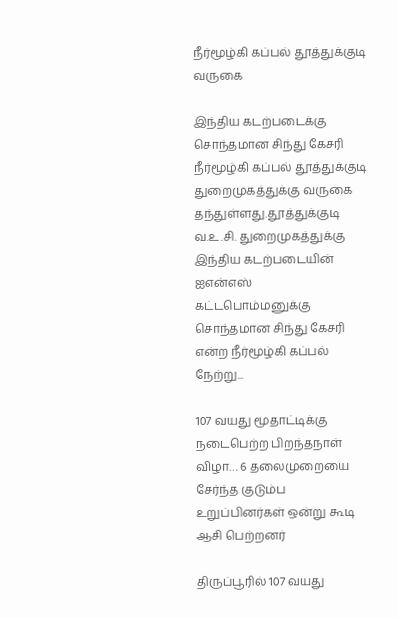நீர்மூழ்கி கப்பல் தூத்துக்குடி வருகை

இந்திய கடற்படைக்கு சொந்தமான சிந்து கேசரி நீர்மூழ்கி கப்பல் தூத்துக்குடி துறைமுகத்துக்கு வருகை தந்துள்ளது.தூத்துக்குடி வ.உ.சி. துறைமுகத்துக்கு இந்திய கடற்படையின் ஐஎன்எஸ் கட்டபொம்மனுக்கு சொந்தமான சிந்து கேசரி என்ற நீர்மூழ்கி கப்பல் நேற்று...

107 வயது மூதாட்டிக்கு நடைபெற்ற பிறந்தநாள் விழா… 6 தலைமுறையை சேர்ந்த குடும்ப உறுப்பினர்கள் ஒன்று கூடி ஆசி பெற்றனர்

திருப்பூரில் 107 வயது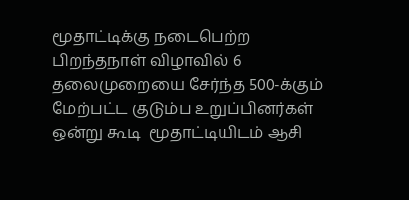மூதாட்டிக்கு நடைபெற்ற பிறந்தநாள் விழாவில் 6 தலைமுறையை சேர்ந்த 500-க்கும் மேற்பட்ட குடும்ப உறுப்பினர்கள் ஒன்று கூடி  மூதாட்டியிடம் ஆசி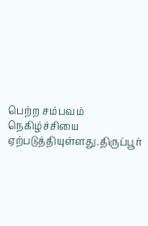பெற்ற சம்பவம் நெகிழ்ச்சியை ஏற்படுத்தியுள்ளது.திருப்பூர்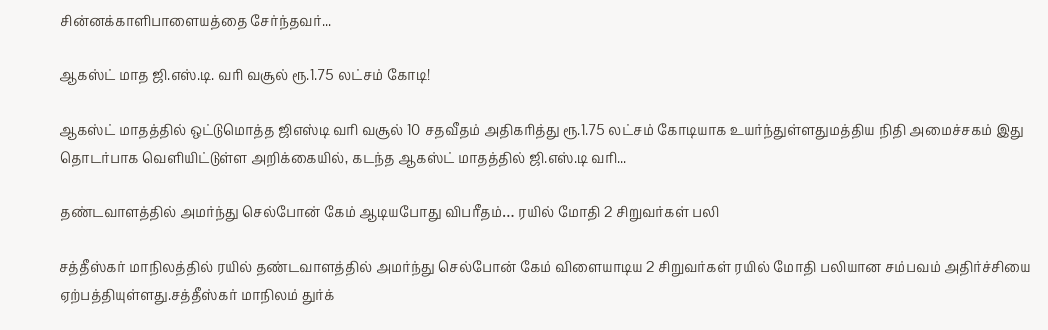சின்னக்காளிபாளையத்தை சேர்ந்தவர்...

ஆகஸ்ட் மாத ஜி.எஸ்.டி. வரி வசூல் ரூ.1.75 லட்சம் கோடி!

ஆகஸ்ட் மாதத்தில் ஒட்டுமொத்த ஜிஎஸ்டி வரி வசூல் 10 சதவீதம் அதிகரித்து ரூ.1.75 லட்சம் கோடியாக உயர்ந்துள்ளதுமத்திய நிதி அமைச்சகம் இது தொடர்பாக வெளியிட்டுள்ள அறிக்கையில், கடந்த ஆகஸ்ட் மாதத்தில் ஜி.எஸ்.டி வரி...

தண்டவாளத்தில் அமர்ந்து செல்போன் கேம் ஆடியபோது விபரீதம்… ரயில் மோதி 2 சிறுவர்கள் பலி

சத்தீஸ்கர் மாநிலத்தில் ரயில் தண்டவாளத்தில் அமர்ந்து செல்போன் கேம் விளையாடிய 2 சிறுவர்கள் ரயில் மோதி பலியான சம்பவம் அதிர்ச்சியை ஏற்பத்தியுள்ளது.சத்தீஸ்கர் மாநிலம் துர்க்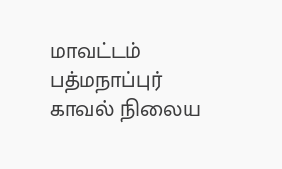மாவட்டம் பத்மநாப்புர் காவல் நிலைய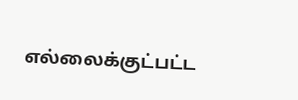எல்லைக்குட்பட்ட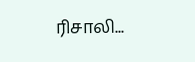ரிசாலி...